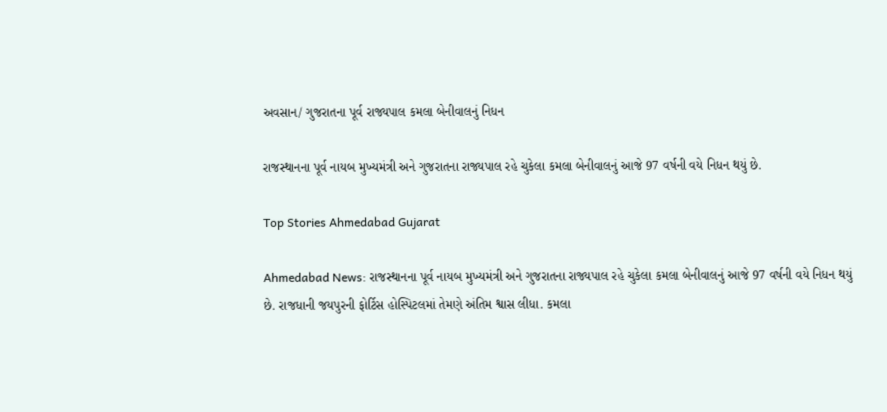અવસાન/ ગુજરાતના પૂર્વ રાજ્યપાલ કમલા બેનીવાલનું નિધન

રાજસ્થાનના પૂર્વ નાયબ મુખ્યમંત્રી અને ગુજરાતના રાજ્યપાલ રહે ચુકેલા કમલા બેનીવાલનું આજે 97 વર્ષની વયે નિધન થયું છે.

Top Stories Ahmedabad Gujarat

Ahmedabad News: રાજસ્થાનના પૂર્વ નાયબ મુખ્યમંત્રી અને ગુજરાતના રાજ્યપાલ રહે ચુકેલા કમલા બેનીવાલનું આજે 97 વર્ષની વયે નિધન થયું છે. રાજધાની જયપુરની ફોર્ટિસ હોસ્પિટલમાં તેમણે અંતિમ શ્વાસ લીધા. કમલા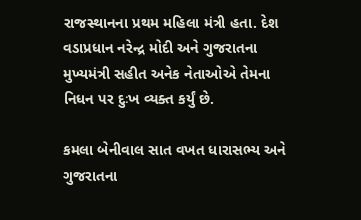રાજસ્થાનના પ્રથમ મહિલા મંત્રી હતા. દેશ વડાપ્રધાન નરેન્દ્ર મોદી અને ગુજરાતના મુખ્યમંત્રી સહીત અનેક નેતાઓએ તેમના નિધન પર દુઃખ વ્યક્ત કર્યું છે.

કમલા બેનીવાલ સાત વખત ધારાસભ્ય અને ગુજરાતના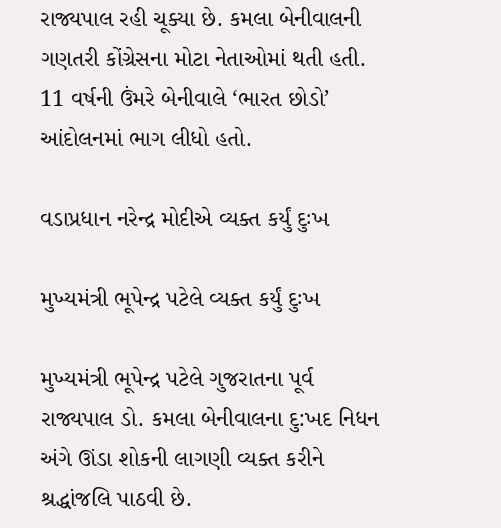રાજ્યપાલ રહી ચૂક્યા છે. કમલા બેનીવાલની ગણતરી કોંગ્રેસના મોટા નેતાઓમાં થતી હતી. 11 વર્ષની ઉંમરે બેનીવાલે ‘ભારત છોડો’ આંદોલનમાં ભાગ લીધો હતો.

વડાપ્રધાન નરેન્દ્ર મોદીએ વ્યક્ત કર્યું દુઃખ

મુખ્યમંત્રી ભૂપેન્‍દ્ર પટેલે વ્યક્ત કર્યું દુઃખ

મુખ્યમંત્રી ભૂપેન્‍દ્ર પટેલે ગુજરાતના પૂર્વ રાજ્યપાલ ડો. કમલા બેનીવાલના દુ:ખદ નિધન અંગે ઊંડા શોકની લાગણી વ્યક્ત કરીને શ્રદ્ધાંજલિ પાઠવી છે.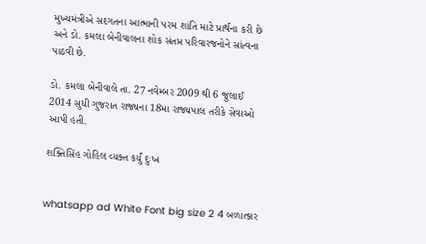મુખ્યમંત્રીએ સદગતના આત્માની પરમ શાંતિ માટે પ્રાર્થના કરી છે અને ડો. કમલા બેનીવાલના શોક સંતપ્ત પરિવારજનોને સાંત્વના પાઠવી છે.

ડો. કમલા બેનીવાલે તા. 27 નવેમ્બર 2009 થી 6 જુલાઈ 2014 સુધી ગુજરાત રાજ્યના 18મા રાજ્યપાલ તરીકે સેવાઓ આપી હતી.

શક્તિસિંહ ગોહિલ વ્યક્ત કર્યું દુઃખ


whatsapp ad White Font big size 2 4 બળાત્કાર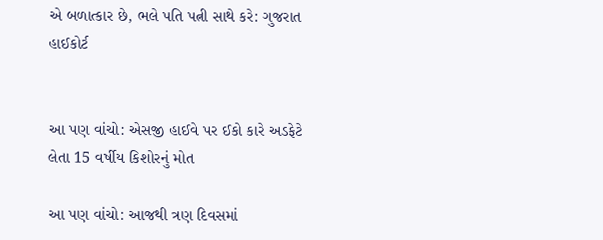એ બળાત્કાર છે, ભલે પતિ પત્ની સાથે કરે: ગુજરાત હાઈકોર્ટ


આ પણ વાંચો: એસજી હાઈવે પર ઈકો કારે અડફેટે લેતા 15 વર્ષીય કિશોરનું મોત

આ પણ વાંચો: આજથી ત્રણ દિવસમાં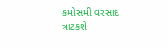કમોસમી વરસાદ ત્રાટકશે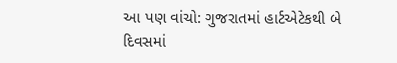આ પણ વાંચો: ગુજરાતમાં હાર્ટએટેકથી બે દિવસમાં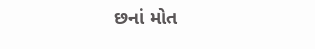છનાં મોત